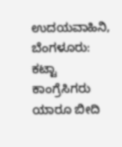ಉದಯವಾಹಿನಿ, ಬೆಂಗಳೂರು: ಕಟ್ಟಾ ಕಾಂಗ್ರೆಸಿಗರು ಯಾರೂ ಬೀದಿ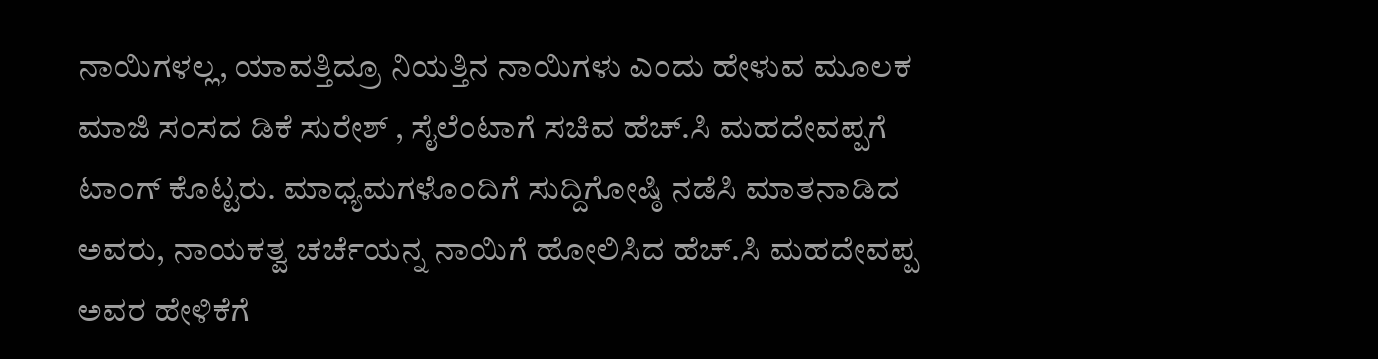ನಾಯಿಗಳಲ್ಲ, ಯಾವತ್ತಿದ್ರೂ ನಿಯತ್ತಿನ ನಾಯಿಗಳು ಎಂದು ಹೇಳುವ ಮೂಲಕ ಮಾಜಿ ಸಂಸದ ಡಿಕೆ ಸುರೇಶ್‌ , ಸೈಲೆಂಟಾಗೆ ಸಚಿವ ಹೆಚ್‌.ಸಿ ಮಹದೇವಪ್ಪಗೆ ಟಾಂಗ್‌ ಕೊಟ್ಟರು. ಮಾಧ್ಯಮಗಳೊಂದಿಗೆ ಸುದ್ದಿಗೋಷ್ಠಿ ನಡೆಸಿ ಮಾತನಾಡಿದ ಅವರು, ನಾಯಕತ್ವ ಚರ್ಚೆಯನ್ನ ನಾಯಿಗೆ ಹೋಲಿಸಿದ ಹೆಚ್‌.ಸಿ ಮಹದೇವಪ್ಪ ಅವರ ಹೇಳಿಕೆಗೆ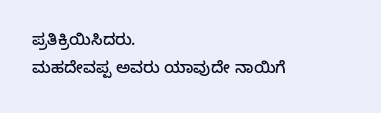ಪ್ರತಿಕ್ರಿಯಿಸಿದರು.
ಮಹದೇವಪ್ಪ ಅವರು ಯಾವುದೇ ನಾಯಿಗೆ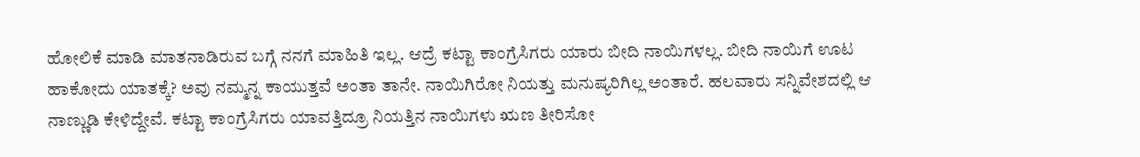ಹೋಲಿಕೆ ಮಾಡಿ ಮಾತನಾಡಿರುವ ಬಗ್ಗೆ ನನಗೆ ಮಾಹಿತಿ ಇಲ್ಲ. ಆದ್ರೆ ಕಟ್ಟಾ ಕಾಂಗ್ರೆಸಿಗರು ಯಾರು ಬೀದಿ ನಾಯಿಗಳಲ್ಲ. ಬೀದಿ ನಾಯಿಗೆ ಊಟ ಹಾಕೋದು ಯಾತಕ್ಕೆ? ಅವು ನಮ್ಮನ್ನ ಕಾಯುತ್ತವೆ ಅಂತಾ ತಾನೇ. ನಾಯಿಗಿರೋ ನಿಯತ್ತು ಮನುಷ್ಯರಿಗಿಲ್ಲ ಅಂತಾರೆ. ಹಲವಾರು ಸನ್ನಿವೇಶದಲ್ಲಿ ಆ ನಾಣ್ಣುಡಿ ಕೇಳಿದ್ದೇವೆ. ಕಟ್ಟಾ ಕಾಂಗ್ರೆಸಿಗರು ಯಾವತ್ತಿದ್ರೂ ನಿಯತ್ತಿನ ನಾಯಿಗಳು ಋಣ ತೀರಿಸೋ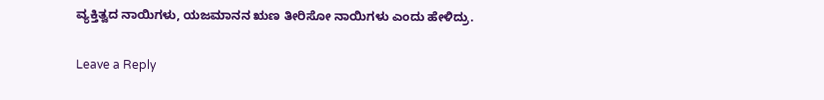ವ್ಯಕ್ತಿತ್ವದ ನಾಯಿಗಳು, ಯಜಮಾನನ ಋಣ ತೀರಿಸೋ ನಾಯಿಗಳು ಎಂದು ಹೇಳಿದ್ರು.

Leave a Reply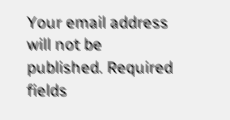Your email address will not be published. Required fields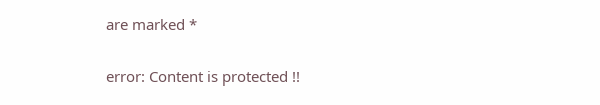are marked *

error: Content is protected !!